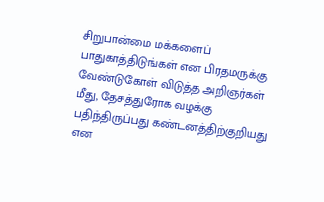சிறுபான்மை மக்களைப் பாதுகாத்திடுங்கள் என பிரதமருக்கு வேண்டுகோள் விடுத்த அறிஞர்கள் மீது, தேசத்துரோக வழக்கு பதிந்திருப்பது கண்டனத்திற்குறியது என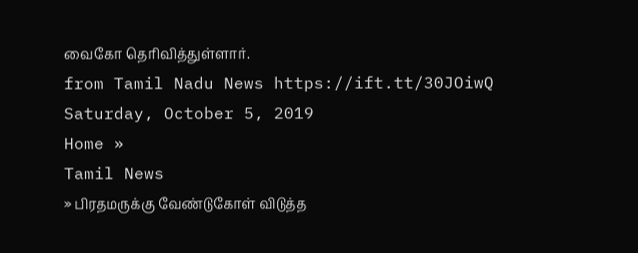வைகோ தெரிவித்துள்ளார்.
from Tamil Nadu News https://ift.tt/30JOiwQ
Saturday, October 5, 2019
Home »
Tamil News
» பிரதமருக்கு வேண்டுகோள் விடுத்த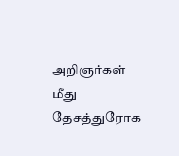அறிஞர்கள் மீது தேசத்துரோக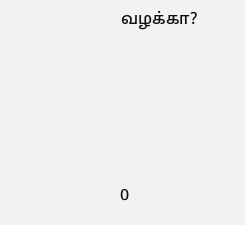வழக்கா?







0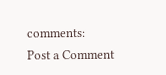comments:
Post a Comment